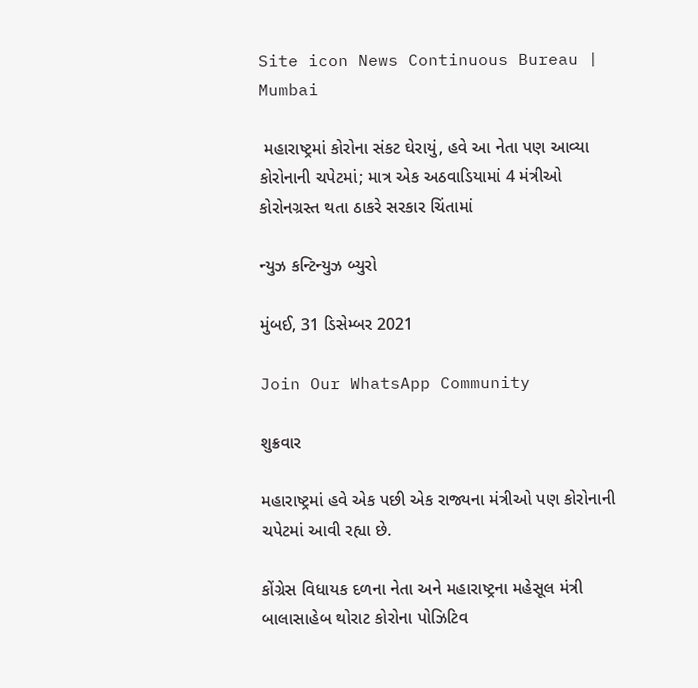Site icon News Continuous Bureau | Mumbai

 મહારાષ્ટ્રમાં કોરોના સંકટ ઘેરાયું, હવે આ નેતા પણ આવ્યા કોરોનાની ચપેટમાં; માત્ર એક અઠવાડિયામાં 4 મંત્રીઓ કોરોનગ્રસ્ત થતા ઠાકરે સરકાર ચિંતામાં

ન્યુઝ કન્ટિન્યુઝ બ્યુરો

મુંબઈ, 31 ડિસેમ્બર 2021

Join Our WhatsApp Community

શુક્રવાર

મહારાષ્ટ્રમાં હવે એક પછી એક રાજ્યના મંત્રીઓ પણ કોરોનાની ચપેટમાં આવી રહ્યા છે.

કોંગ્રેસ વિધાયક દળના નેતા અને મહારાષ્ટ્રના મહેસૂલ મંત્રી બાલાસાહેબ થોરાટ કોરોના પોઝિટિવ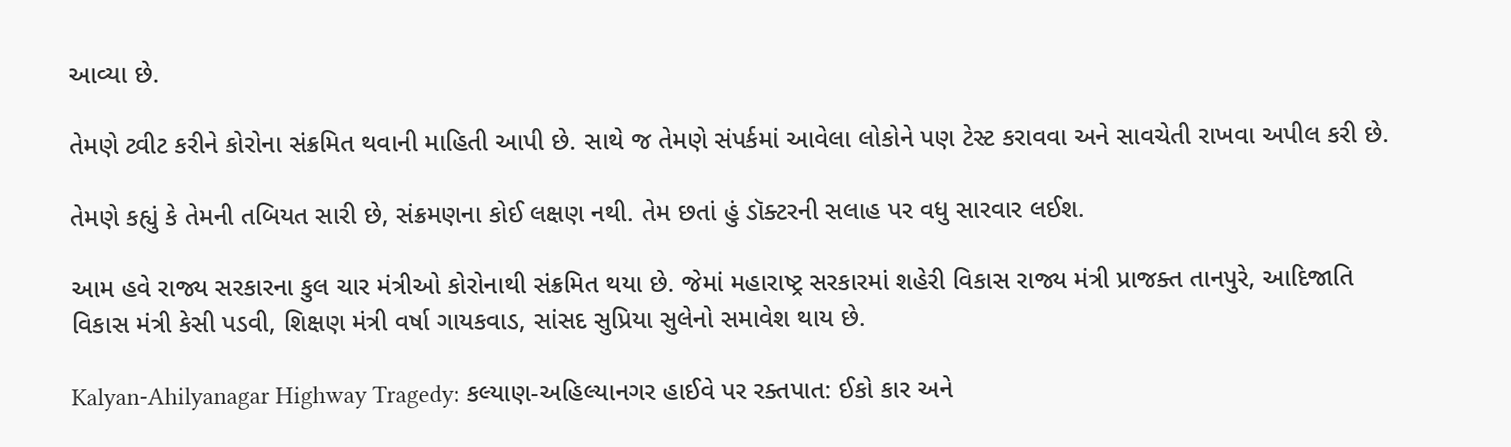આવ્યા છે.

તેમણે ટ્વીટ કરીને કોરોના સંક્રમિત થવાની માહિતી આપી છે. સાથે જ તેમણે સંપર્કમાં આવેલા લોકોને પણ ટેસ્ટ કરાવવા અને સાવચેતી રાખવા અપીલ કરી છે.

તેમણે કહ્યું કે તેમની તબિયત સારી છે, સંક્રમણના કોઈ લક્ષણ નથી. તેમ છતાં હું ડૉક્ટરની સલાહ પર વધુ સારવાર લઈશ.

આમ હવે રાજ્ય સરકારના કુલ ચાર મંત્રીઓ કોરોનાથી સંક્રમિત થયા છે. જેમાં મહારાષ્ટ્ર સરકારમાં શહેરી વિકાસ રાજ્ય મંત્રી પ્રાજક્ત તાનપુરે, આદિજાતિ વિકાસ મંત્રી કેસી પડવી, શિક્ષણ મંત્રી વર્ષા ગાયકવાડ, સાંસદ સુપ્રિયા સુલેનો સમાવેશ થાય છે.

Kalyan-Ahilyanagar Highway Tragedy: કલ્યાણ-અહિલ્યાનગર હાઈવે પર રક્તપાત: ઈકો કાર અને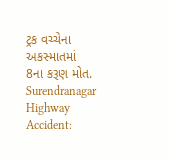ટ્રક વચ્ચેના અકસ્માતમાં 8ના કરૂણ મોત.
Surendranagar Highway Accident: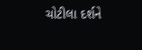ચોટીલા દર્શને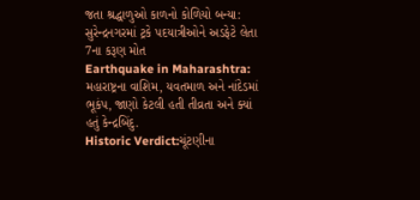જતા શ્રદ્ધાળુઓ કાળનો કોળિયો બન્યા: સુરેન્દ્રનગરમાં ટ્રકે પદયાત્રીઓને અડફેટે લેતા 7ના કરૂણ મોત
Earthquake in Maharashtra: મહારાષ્ટ્રના વાશિમ, યવતમાળ અને નાંદેડમાં ભૂકંપ, જાણો કેટલી હતી તીવ્રતા અને ક્યાં હતું કેન્દ્રબિંદુ.
Historic Verdict:ચૂંટણીના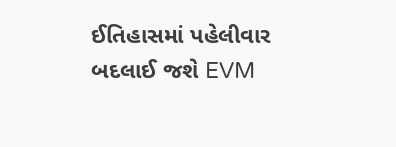ઈતિહાસમાં પહેલીવાર બદલાઈ જશે EVM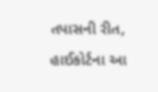તપાસની રીત, હાઈકોર્ટના આ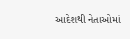આદેશથી નેતાઓમાં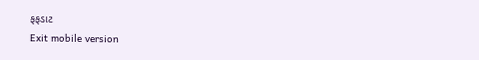ફફડાટ
Exit mobile version